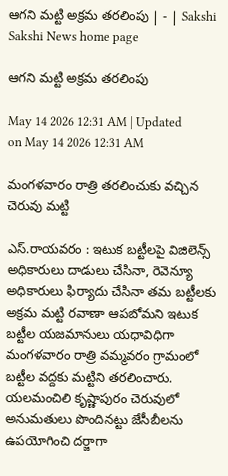ఆగని మట్టి అక్రమ తరలింపు | - | Sakshi
Sakshi News home page

ఆగని మట్టి అక్రమ తరలింపు

May 14 2026 12:31 AM | Updated on May 14 2026 12:31 AM

మంగళవారం రాత్రి తరలించుకు వచ్చిన చెరువు మట్టి

ఎస్‌.రాయవరం : ఇటుక బట్టీలపై విజిలెన్స్‌ అధికారులు దాడులు చేసినా, రెవెన్యూ అధికారులు ఫిర్యాదు చేసినా తమ బట్టీలకు అక్రమ మట్టి రవాణా ఆపబోమని ఇటుక బట్టీల యజమానులు యధావిధిగా మంగళవారం రాత్రి వమ్మవరం గ్రామంలో బట్టీల వద్దకు మట్టిని తరలించారు. యలమంచిలి కృష్ణాపురం చెరువులో అనుమతులు పొందినట్టు జేసీబీలను ఉపయోగించి దర్జాగా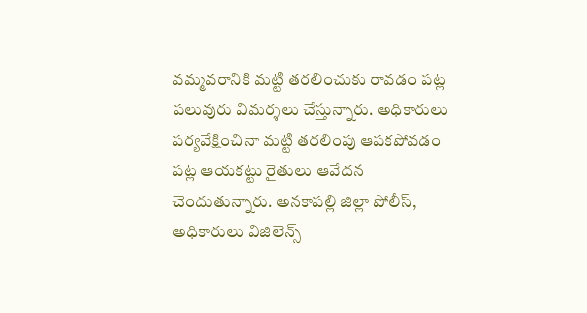వమ్మవరానికి మట్టి తరలించుకు రావడం పట్ల పలువురు విమర్శలు చేస్తున్నారు. అధికారులు పర్యవేక్షించినా మట్టి తరలింపు ఆపకపోవడం పట్ల ఆయకట్టు రైతులు ఆవేదన చెందుతున్నారు. అనకాపల్లి జిల్లా పోలీస్‌, అధికారులు విజిలెన్స్‌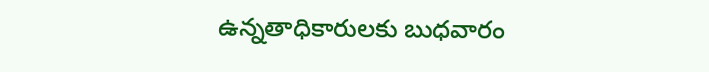ఉన్నతాధికారులకు బుధవారం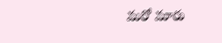మరో మారు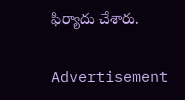ఫిర్యాదు చేశారు.

Advertisement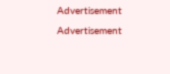Advertisement
Advertisement